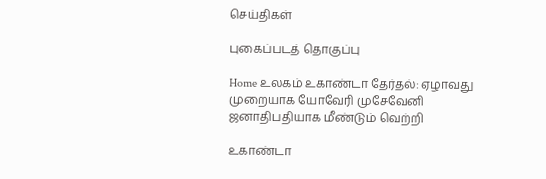செய்திகள்

புகைப்படத் தொகுப்பு

Home உலகம் உகாண்டா தேர்தல்: ஏழாவது முறையாக யோவேரி முசேவேனி ஜனாதிபதியாக மீண்டும் வெற்றி

உகாண்டா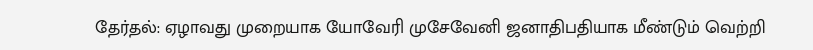தேர்தல்: ஏழாவது முறையாக யோவேரி முசேவேனி ஜனாதிபதியாக மீண்டும் வெற்றி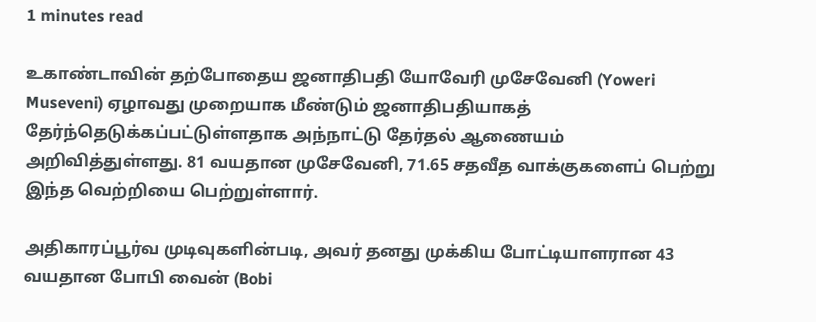1 minutes read

உகாண்டாவின் தற்போதைய ஜனாதிபதி யோவேரி முசேவேனி (Yoweri Museveni) ஏழாவது முறையாக மீண்டும் ஜனாதிபதியாகத் தேர்ந்தெடுக்கப்பட்டுள்ளதாக அந்நாட்டு தேர்தல் ஆணையம் அறிவித்துள்ளது. 81 வயதான முசேவேனி, 71.65 சதவீத வாக்குகளைப் பெற்று இந்த வெற்றியை பெற்றுள்ளார்.

அதிகாரப்பூர்வ முடிவுகளின்படி, அவர் தனது முக்கிய போட்டியாளரான 43 வயதான போபி வைன் (Bobi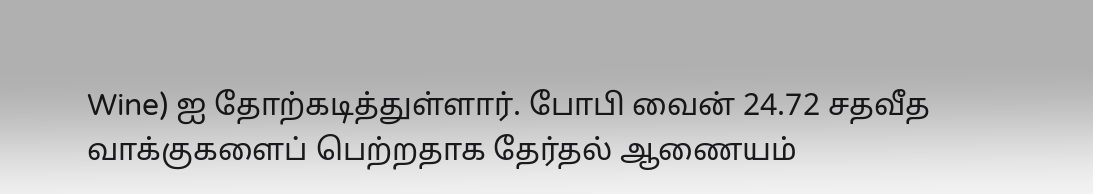Wine) ஐ தோற்கடித்துள்ளார். போபி வைன் 24.72 சதவீத வாக்குகளைப் பெற்றதாக தேர்தல் ஆணையம்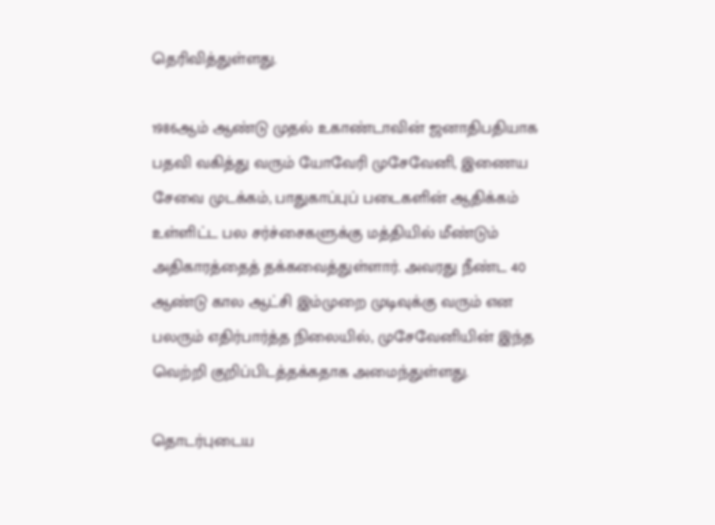தெரிவித்துள்ளது.

1986ஆம் ஆண்டு முதல் உகாண்டாவின் ஜனாதிபதியாக பதவி வகித்து வரும் யோவேரி முசேவேனி, இணைய சேவை முடக்கம், பாதுகாப்புப் படைகளின் ஆதிக்கம் உள்ளிட்ட பல சர்ச்சைகளுக்கு மத்தியில் மீண்டும் அதிகாரத்தைத் தக்கவைத்துள்ளார். அவரது நீண்ட 40 ஆண்டு கால ஆட்சி இம்முறை முடிவுக்கு வரும் என பலரும் எதிர்பார்த்த நிலையில், முசேவேனியின் இந்த வெற்றி குறிப்பிடத்தக்கதாக அமைந்துள்ளது.

தொடர்புடைய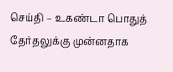செய்தி – உகண்டா பொதுத் தேர்தலுக்கு முன்னதாக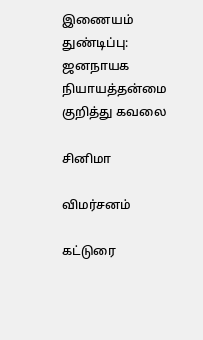இணையம் துண்டிப்பு: ஜனநாயக நியாயத்தன்மை குறித்து கவலை

சினிமா

விமர்சனம்

கட்டுரை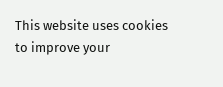This website uses cookies to improve your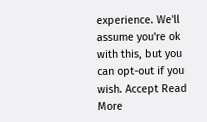experience. We'll assume you're ok with this, but you can opt-out if you wish. Accept Read More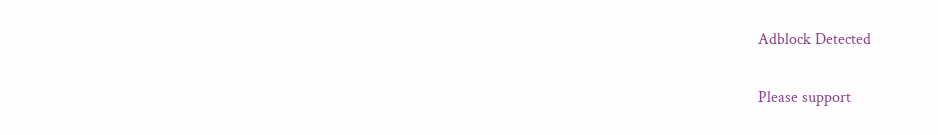Adblock Detected

Please support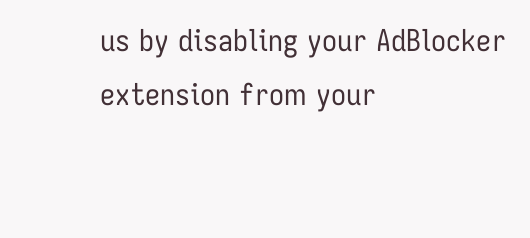us by disabling your AdBlocker extension from your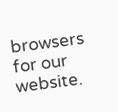browsers for our website.